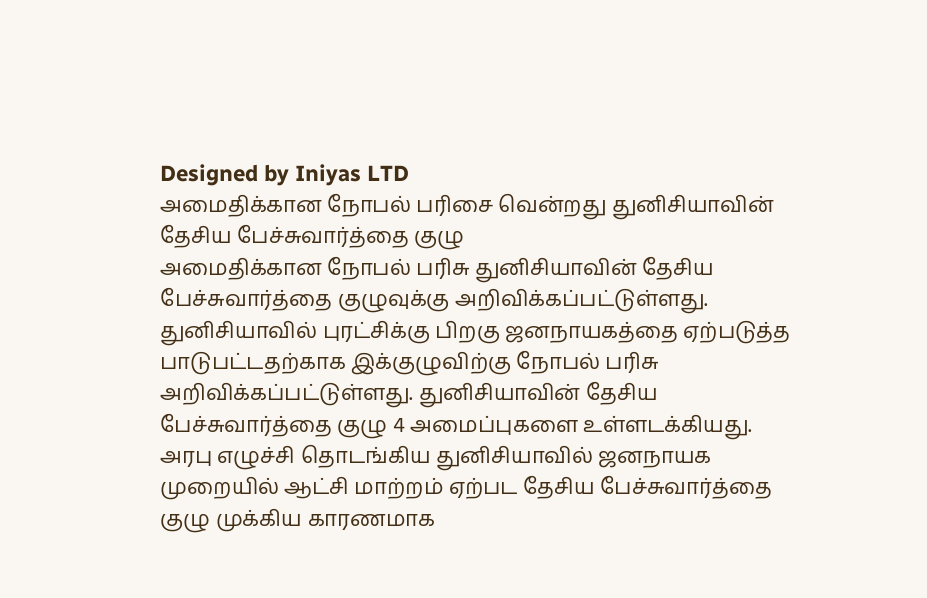Designed by Iniyas LTD
அமைதிக்கான நோபல் பரிசை வென்றது துனிசியாவின் தேசிய பேச்சுவார்த்தை குழு
அமைதிக்கான நோபல் பரிசு துனிசியாவின் தேசிய பேச்சுவார்த்தை குழுவுக்கு அறிவிக்கப்பட்டுள்ளது. துனிசியாவில் புரட்சிக்கு பிறகு ஜனநாயகத்தை ஏற்படுத்த பாடுபட்டதற்காக இக்குழுவிற்கு நோபல் பரிசு அறிவிக்கப்பட்டுள்ளது. துனிசியாவின் தேசிய பேச்சுவார்த்தை குழு 4 அமைப்புகளை உள்ளடக்கியது.
அரபு எழுச்சி தொடங்கிய துனிசியாவில் ஜனநாயக முறையில் ஆட்சி மாற்றம் ஏற்பட தேசிய பேச்சுவார்த்தை குழு முக்கிய காரணமாக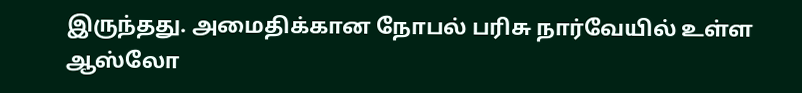இருந்தது. அமைதிக்கான நோபல் பரிசு நார்வேயில் உள்ள ஆஸ்லோ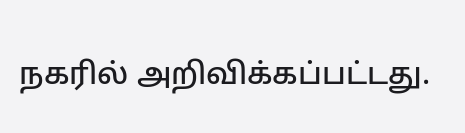நகரில் அறிவிக்கப்பட்டது.